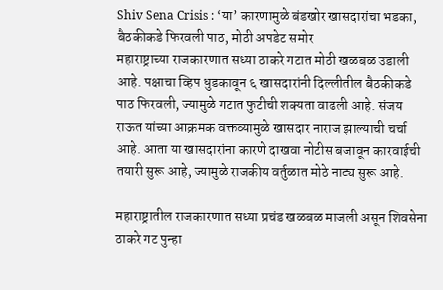Shiv Sena Crisis : ‘या’ कारणामुळे बंडखोर खासदारांचा भडका, बैठकीकडे फिरवली पाठ, मोठी अपडेट समोर
महाराष्ट्राच्या राजकारणात सध्या ठाकरे गटात मोठी खळबळ उडाली आहे. पक्षाचा व्हिप धुडकावून ६ खासदारांनी दिल्लीतील बैठकीकडे पाठ फिरवली, ज्यामुळे गटात फुटीची शक्यता वाढली आहे. संजय राऊत यांच्या आक्रमक वक्तव्यामुळे खासदार नाराज झाल्याची चर्चा आहे. आता या खासदारांना कारणे दाखवा नोटीस बजावून कारवाईची तयारी सुरू आहे, ज्यामुळे राजकीय वर्तुळात मोठे नाट्य सुरू आहे.

महाराष्ट्रातील राजकारणात सध्या प्रचंड खळबळ माजली असून शिवसेना ठाकरे गट पुन्हा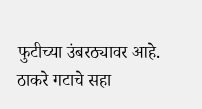फुटीच्या उंबरठ्यावर आहे. ठाकरे गटाचे सहा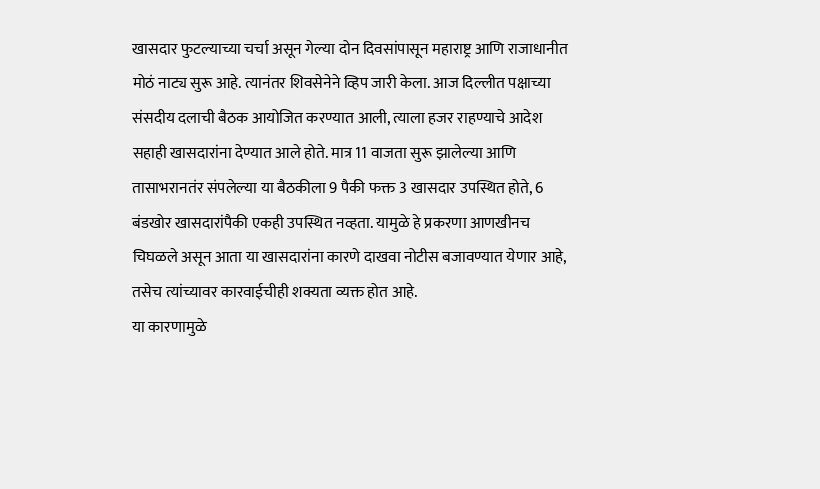खासदार फुटल्याच्या चर्चा असून गेल्या दोन दिवसांपासून महाराष्ट्र आणि राजाधानीत मोठं नाट्य सुरू आहे. त्यानंतर शिवसेनेने व्हिप जारी केला. आज दिल्लीत पक्षाच्या संसदीय दलाची बैठक आयोजित करण्यात आली, त्याला हजर राहण्याचे आदेश सहाही खासदारांना देण्यात आले होते. मात्र 11 वाजता सुरू झालेल्या आणि तासाभरानतंर संपलेल्या या बैठकीला 9 पैकी फक्त 3 खासदार उपस्थित होते, 6 बंडखोर खासदारांपैकी एकही उपस्थित नव्हता. यामुळे हे प्रकरणा आणखीनच चिघळले असून आता या खासदारांना कारणे दाखवा नोटीस बजावण्यात येणार आहे, तसेच त्यांच्यावर कारवाईचीही शक्यता व्यक्त होत आहे.
या कारणामुळे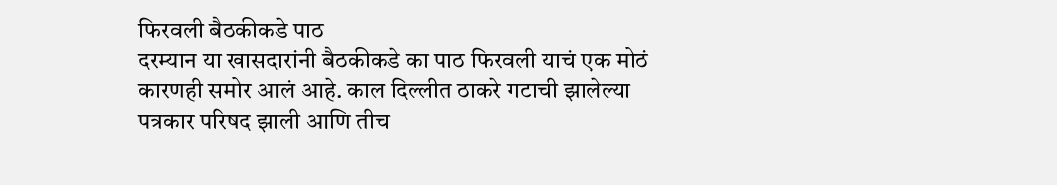फिरवली बैठकीकडे पाठ
दरम्यान या खासदारांनी बैठकीकडे का पाठ फिरवली याचं एक मोठं कारणही समोर आलं आहे. काल दिल्लीत ठाकरे गटाची झालेल्या पत्रकार परिषद झाली आणि तीच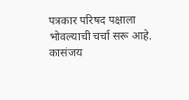पत्रकार परिषद पक्षाला भोवल्याची चर्चा सरू आहे. कासंजय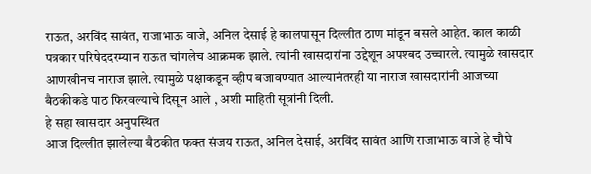राऊत, अरविंद सावंत, राजाभाऊ वाजे, अनिल देसाई हे कालपासून दिल्लीत ठाण मांडून बसले आहेत. काल काळी पत्रकार परिषेददरम्यान राऊत चांगलेच आक्रमक झाले. त्यांनी खासदारांना उद्देशून अपश्बद उच्चारले. त्यामुळे खासदार आणखीनच नाराज झाले. त्यामुळे पक्षाकडून व्हीप बजावण्यात आल्यानंतरही या नाराज खासदारांनी आजच्या बैठकीकडे पाठ फिरवल्याचे दिसून आले , अशी माहिती सूत्रांनी दिली.
हे सहा खासदार अनुपस्थित
आज दिल्लीत झालेल्या बैठकीत फक्त संजय राऊत, अनिल देसाई, अरविंद सावंत आणि राजाभाऊ वाजे हे चौघे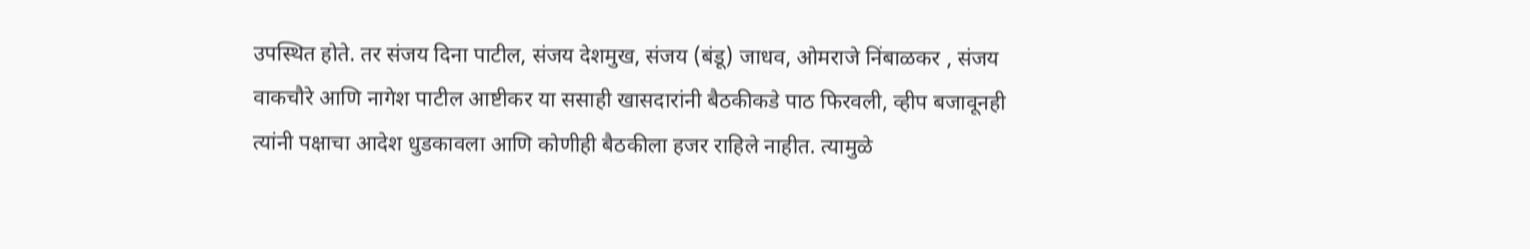उपस्थित होते. तर संजय दिना पाटील, संजय देशमुख, संजय (बंडू) जाधव, ओमराजे निंबाळकर , संजय वाकचौरे आणि नागेश पाटील आष्टीकर या ससाही खासदारांनी बैठकीकडे पाठ फिरवली, व्हीप बजावूनही त्यांनी पक्षाचा आदेश धुडकावला आणि कोणीही बैठकीला हजर राहिले नाहीत. त्यामुळे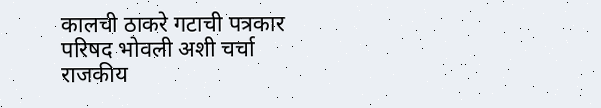कालची ठाकरे गटाची पत्रकार परिषद भोवली अशी चर्चा राजकीय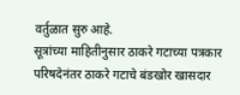वर्तुळात सुरु आहे.
सूत्रांच्या माहितीनुसार ठाकरे गटाच्या पत्रकार परिषदेनंतर ठाकरे गटाचे बंडखोर खासदार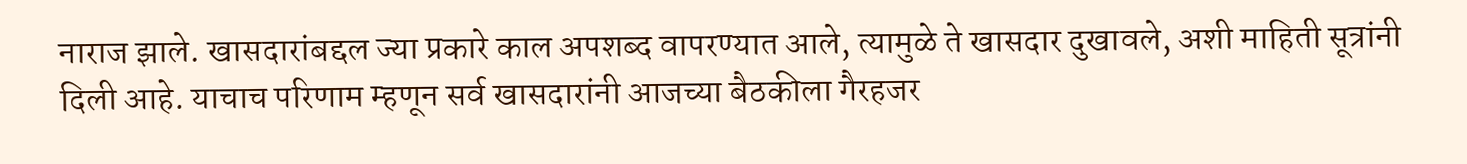नाराज झाले. खासदारांबद्दल ज्या प्रकारे काल अपशब्द वापरण्यात आले, त्यामुळे ते खासदार दुखावले, अशी माहिती सूत्रांनी दिली आहे. याचाच परिणाम म्हणून सर्व खासदारांनी आजच्या बैठकीला गैरहजर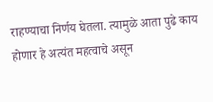राहण्याचा निर्णय घेतला. त्यामुळे आता पुढे काय होणार हे अत्यंत महत्वाचे असून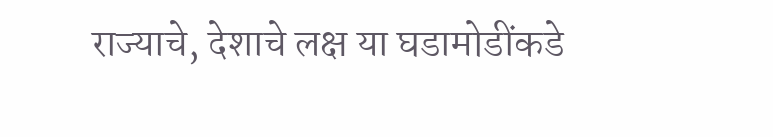राज्याचे, देशाचे लक्ष या घडामोडींकडे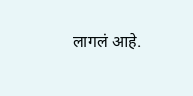लागलं आहे.